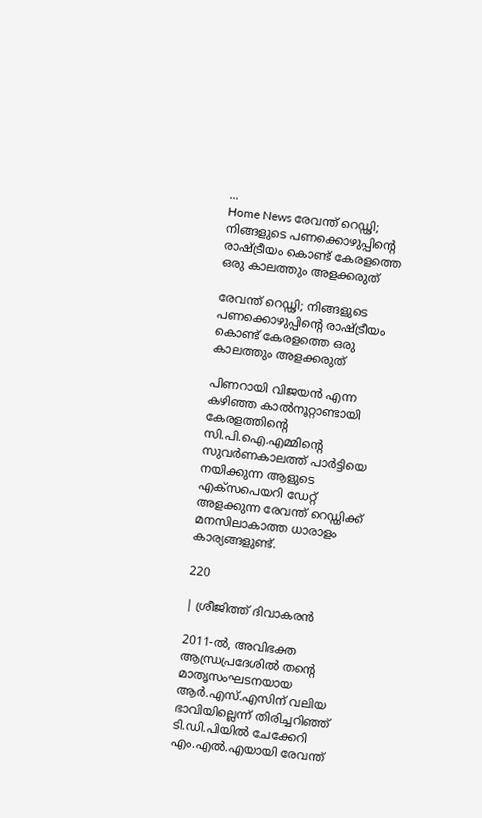...
Home News രേവന്ത് റെഡ്ഢി; നിങ്ങളുടെ പണക്കൊഴുപ്പിന്റെ രാഷ്ട്രീയം കൊണ്ട് കേരളത്തെ ഒരു കാലത്തും അളക്കരുത്

രേവന്ത് റെഡ്ഢി; നിങ്ങളുടെ പണക്കൊഴുപ്പിന്റെ രാഷ്ട്രീയം കൊണ്ട് കേരളത്തെ ഒരു കാലത്തും അളക്കരുത്

പിണറായി വിജയൻ എന്ന കഴിഞ്ഞ കാൽനൂറ്റാണ്ടായി കേരളത്തിന്റെ സി.പി.ഐ.എമ്മിന്റെ സുവർണകാലത്ത് പാർട്ടിയെ നയിക്കുന്ന ആളുടെ എക്‌സപെയറി ഡേറ്റ് അളക്കുന്ന രേവന്ത് റെഡ്ഡിക്ക് മനസിലാകാത്ത ധാരാളം കാര്യങ്ങളുണ്ട്.

220

| ശ്രീജിത്ത് ദിവാകരൻ

2011-ൽ, അവിഭക്ത ആന്ധ്രപ്രദേശിൽ തന്റെ മാതൃസംഘടനയായ ആർ.എസ്.എസിന് വലിയ ഭാവിയില്ലെന്ന് തിരിച്ചറിഞ്ഞ് ടി.ഡി.പിയിൽ ചേക്കേറി എം.എൽ.എയായി രേവന്ത്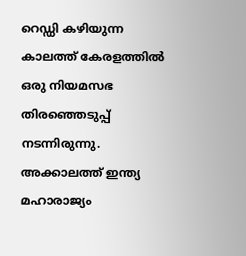റെഡ്ഡി കഴിയുന്ന കാലത്ത് കേരളത്തിൽ ഒരു നിയമസഭ തിരഞ്ഞെടുപ്പ് നടന്നിരുന്നു. അക്കാലത്ത് ഇന്ത്യ മഹാരാജ്യം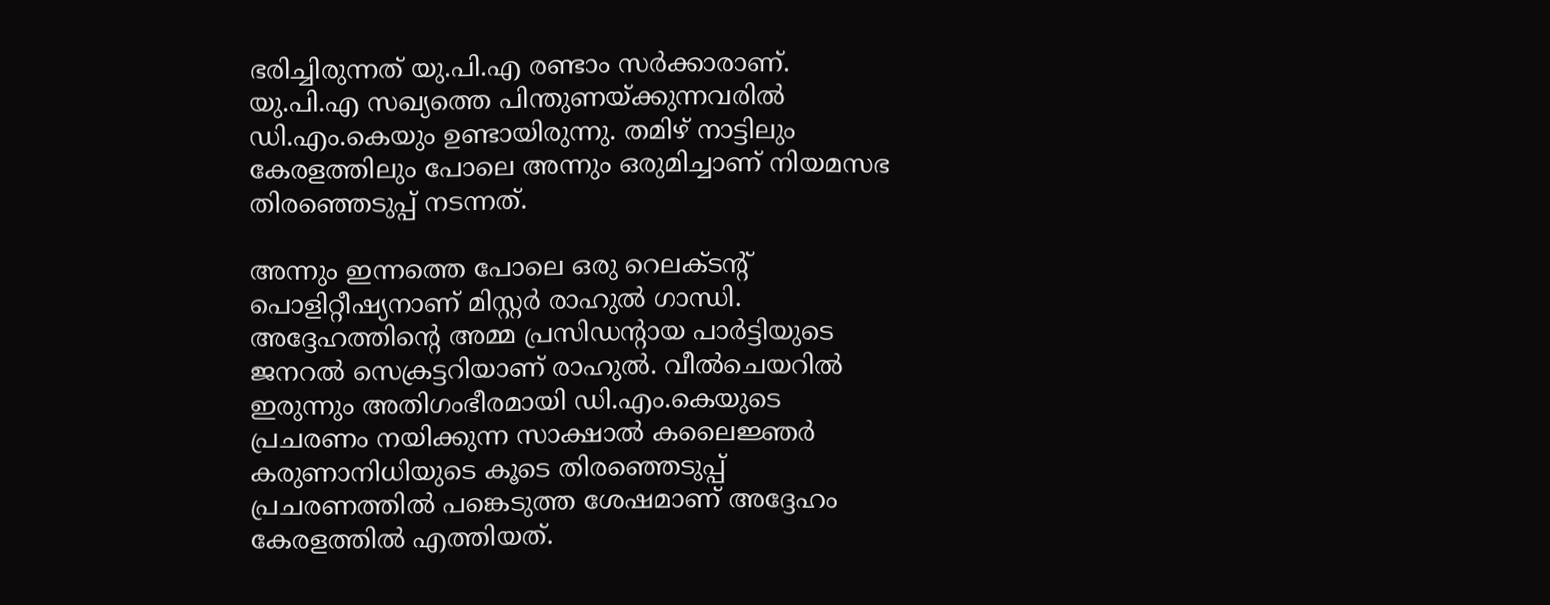ഭരിച്ചിരുന്നത് യു.പി.എ രണ്ടാം സർക്കാരാണ്. യു.പി.എ സഖ്യത്തെ പിന്തുണയ്ക്കുന്നവരിൽ ഡി.എം.കെയും ഉണ്ടായിരുന്നു. തമിഴ് നാട്ടിലും കേരളത്തിലും പോലെ അന്നും ഒരുമിച്ചാണ് നിയമസഭ തിരഞ്ഞെടുപ്പ് നടന്നത്.

അന്നും ഇന്നത്തെ പോലെ ഒരു റെലക്ടന്റ് പൊളിറ്റീഷ്യനാണ് മിസ്റ്റർ രാഹുൽ ഗാന്ധി. അദ്ദേഹത്തിന്റെ അമ്മ പ്രസിഡന്റായ പാർട്ടിയുടെ ജനറൽ സെക്രട്ടറിയാണ് രാഹുൽ. വീൽചെയറിൽ ഇരുന്നും അതിഗംഭീരമായി ഡി.എം.കെയുടെ പ്രചരണം നയിക്കുന്ന സാക്ഷാൽ കലൈജ്ഞർ കരുണാനിധിയുടെ കൂടെ തിരഞ്ഞെടുപ്പ് പ്രചരണത്തിൽ പങ്കെടുത്ത ശേഷമാണ് അദ്ദേഹം കേരളത്തിൽ എത്തിയത്.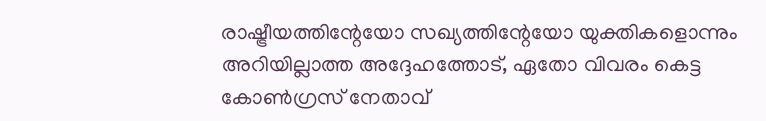രാഷ്ട്രീയത്തിന്റേയോ സഖ്യത്തിന്റേയോ യുക്തികളൊന്നും അറിയില്ലാത്ത അദ്ദേഹത്തോട്, ഏതോ വിവരം കെട്ട കോൺഗ്രസ് നേതാവ്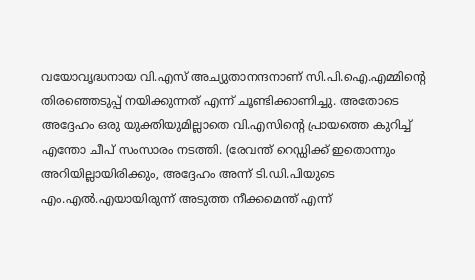വയോവൃദ്ധനായ വി.എസ് അച്യുതാനന്ദനാണ് സി.പി.ഐ.എമ്മിന്റെ തിരഞ്ഞെടുപ്പ് നയിക്കുന്നത് എന്ന് ചൂണ്ടിക്കാണിച്ചു. അതോടെ അദ്ദേഹം ഒരു യുക്തിയുമില്ലാതെ വി.എസിന്റെ പ്രായത്തെ കുറിച്ച് എന്തോ ചീപ് സംസാരം നടത്തി. (രേവന്ത് റെഡ്ഡിക്ക് ഇതൊന്നും അറിയില്ലായിരിക്കും, അദ്ദേഹം അന്ന് ടി.ഡി.പിയുടെ എം.എൽ.എയായിരുന്ന് അടുത്ത നീക്കമെന്ത് എന്ന്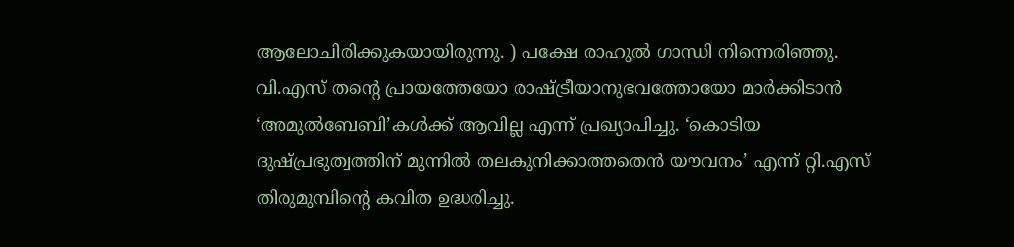ആലോചിരിക്കുകയായിരുന്നു. ) പക്ഷേ രാഹുൽ ഗാന്ധി നിന്നെരിഞ്ഞു. വി.എസ് തന്റെ പ്രായത്തേയോ രാഷ്ട്രീയാനുഭവത്തോയോ മാർക്കിടാൻ ‘അമുൽബേബി’കൾക്ക് ആവില്ല എന്ന് പ്രഖ്യാപിച്ചു. ‘കൊടിയ ദുഷ്പ്രഭുത്വത്തിന് മുന്നിൽ തലകുനിക്കാത്തതെൻ യൗവനം’ എന്ന് റ്റി.എസ് തിരുമുമ്പിന്റെ കവിത ഉദ്ധരിച്ചു.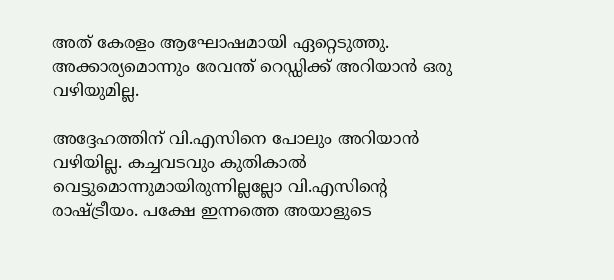അത് കേരളം ആഘോഷമായി ഏറ്റെടുത്തു. അക്കാര്യമൊന്നും രേവന്ത് റെഡ്ഡിക്ക് അറിയാൻ ഒരു വഴിയുമില്ല.

അദ്ദേഹത്തിന് വി.എസിനെ പോലും അറിയാൻ വഴിയില്ല. കച്ചവടവും കുതികാൽ വെട്ടുമൊന്നുമായിരുന്നില്ലല്ലോ വി.എസിന്റെ രാഷ്ട്രീയം. പക്ഷേ ഇന്നത്തെ അയാളുടെ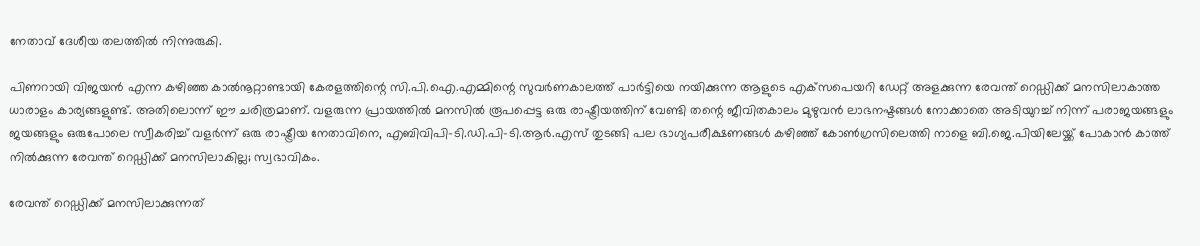നേതാവ് ദേശീയ തലത്തിൽ നിന്നുരുകി.

പിണറായി വിജയൻ എന്ന കഴിഞ്ഞ കാൽനൂറ്റാണ്ടായി കേരളത്തിന്റെ സി.പി.ഐ.എമ്മിന്റെ സുവർണകാലത്ത് പാർട്ടിയെ നയിക്കുന്ന ആളുടെ എക്‌സപെയറി ഡേറ്റ് അളക്കുന്ന രേവന്ത് റെഡ്ഡിക്ക് മനസിലാകാത്ത ധാരാളം കാര്യങ്ങളുണ്ട്. അതിലൊന്ന് ഈ ചരിത്രമാണ്. വളരുന്ന പ്രായത്തിൽ മനസിൽ രൂപപ്പെട്ട ഒരു രാഷ്ട്രീയത്തിന് വേണ്ടി തന്റെ ജീവിതകാലം മുഴുവൻ ലാഭനഷ്ടങ്ങൾ നോക്കാതെ അടിയുറച്ച് നിന്ന് പരാജയങ്ങളും ജയങ്ങളും ഒരുപോലെ സ്വീകരിച്ച് വളർന്ന് ഒരു രാഷ്ട്രീയ നേതാവിനെ, എബിവിപി-ടി.ഡി.പി-ടി.ആർ.എസ് തുടങ്ങി പല ഭാഗ്യപരീക്ഷണങ്ങൾ കഴിഞ്ഞ് കോൺഗ്രസിലെത്തി നാളെ ബി.ജെ.പിയിലേയ്ക്ക് പോകാൻ കാത്ത് നിൽക്കുന്ന രേവന്ത് റെഡ്ഡിക്ക് മനസിലാകില്ല; സ്വഭാവികം.

രേവന്ത് റെഡ്ഡിക്ക് മനസിലാക്കുന്നത്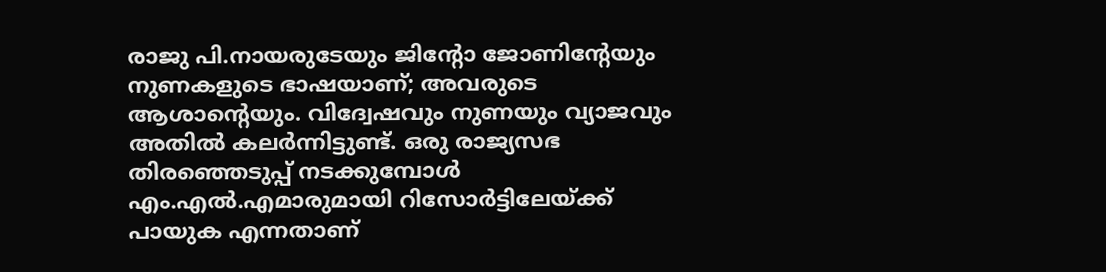രാജു പി.നായരുടേയും ജിന്റോ ജോണിന്റേയും നുണകളുടെ ഭാഷയാണ്; അവരുടെ ആശാൻ്റെയും. വിദ്വേഷവും നുണയും വ്യാജവും അതിൽ കലർന്നിട്ടുണ്ട്. ഒരു രാജ്യസഭ തിരഞ്ഞെടുപ്പ് നടക്കുമ്പോൾ എം.എൽ.എമാരുമായി റിസോർട്ടിലേയ്ക്ക് പായുക എന്നതാണ്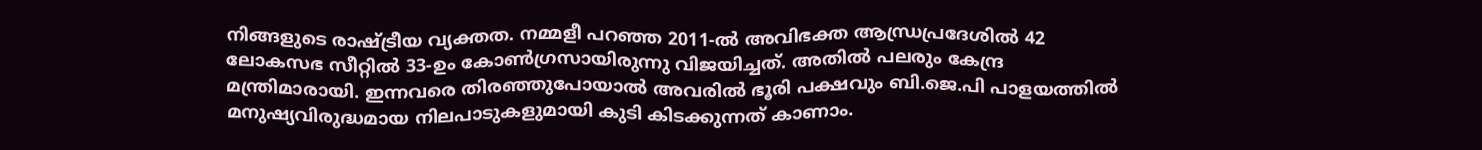നിങ്ങളുടെ രാഷ്ട്രീയ വ്യക്തത. നമ്മളീ പറഞ്ഞ 2011-ൽ അവിഭക്ത ആന്ധ്രപ്രദേശിൽ 42 ലോകസഭ സീറ്റിൽ 33-ഉം കോൺഗ്രസായിരുന്നു വിജയിച്ചത്. അതിൽ പലരും കേന്ദ്ര മന്ത്രിമാരായി. ഇന്നവരെ തിരഞ്ഞുപോയാൽ അവരിൽ ഭൂരി പക്ഷവും ബി.ജെ.പി പാളയത്തിൽ മനുഷ്യവിരുദ്ധമായ നിലപാടുകളുമായി കുടി കിടക്കുന്നത് കാണാം.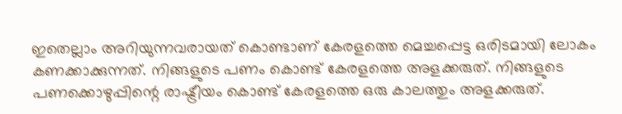ഇതെല്ലാം അറിയുന്നവരായത് കൊണ്ടാണ് കേരളത്തെ മെച്ചപ്പെട്ട ഒരിടമായി ലോകം കണക്കാക്കുന്നത്. നിങ്ങളുടെ പണം കൊണ്ട് കേരളത്തെ അളക്കരുത്. നിങ്ങളുടെ പണക്കൊഴുപ്പിന്റെ രാഷ്ട്രീയം കൊണ്ട് കേരളത്തെ ഒരു കാലത്തും അളക്കരുത്.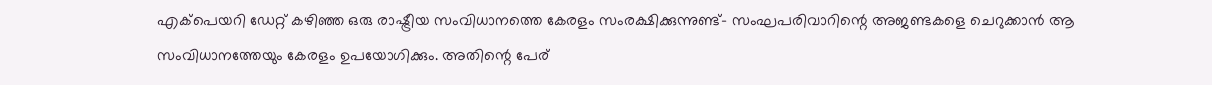എക്‌പെയറി ഡേറ്റ് കഴിഞ്ഞ ഒരു രാഷ്ട്രീയ സംവിധാനത്തെ കേരളം സംരക്ഷിക്കുന്നുണ്ട്- സംഘപരിവാറിന്റെ അജണ്ടകളെ ചെറുക്കാൻ ആ സംവിധാനത്തേയും കേരളം ഉപയോഗിക്കും. അതിന്റെ പേര്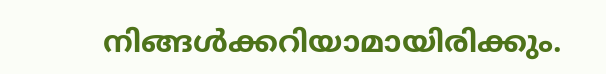നിങ്ങൾക്കറിയാമായിരിക്കും.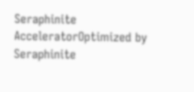Seraphinite AcceleratorOptimized by Seraphinite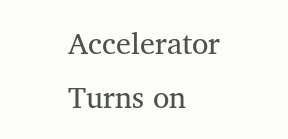Accelerator
Turns on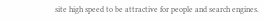site high speed to be attractive for people and search engines.